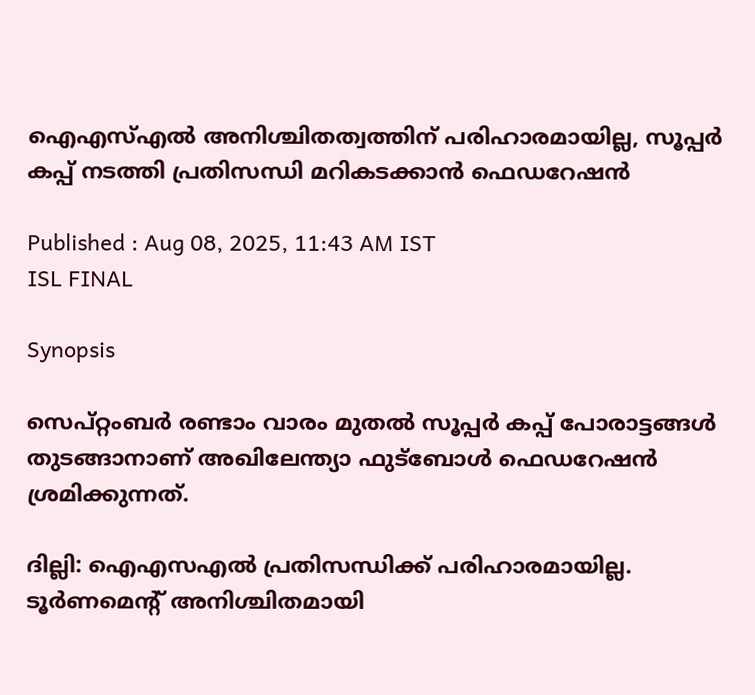ഐഎസ്എല്‍ അനിശ്ചിതത്വത്തിന് പരിഹാരമായില്ല, സൂപ്പര്‍ കപ്പ് നടത്തി പ്രതിസന്ധി മറികടക്കാന്‍ ഫെഡറേഷൻ

Published : Aug 08, 2025, 11:43 AM IST
ISL FINAL

Synopsis

സെപ്റ്റംബര്‍ രണ്ടാം വാരം മുതല്‍ സൂപ്പര്‍ കപ്പ് പോരാട്ടങ്ങള്‍ തുടങ്ങാനാണ് അഖിലേന്ത്യാ ഫുട്ബോള്‍ ഫെഡറേഷന്‍ ശ്രമിക്കുന്നത്.

ദില്ലി: ഐഎസഎല്‍ പ്രതിസന്ധിക്ക് പരിഹാരമായില്ല. ടൂർണമെന്‍റ് അനിശ്ചിതമായി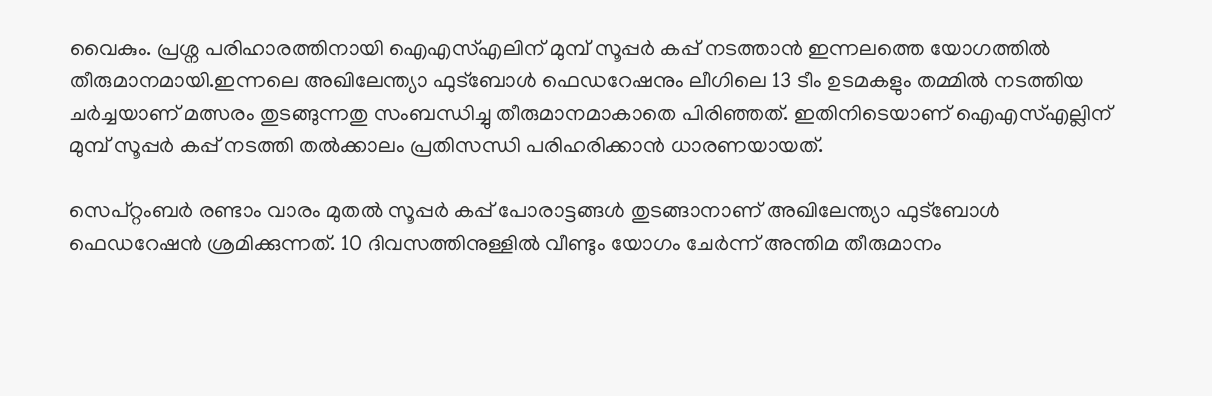വൈകും. പ്രശ്ന പരിഹാരത്തിനായി ഐഎസ്എലിന് മുമ്പ് സൂപ്പർ കപ്പ് നടത്താൻ ഇന്നലത്തെ യോഗത്തിൽ തീരുമാനമായി.ഇന്നലെ അഖിലേന്ത്യാ ഫുട്ബോൾ ഫെഡറേഷനും ലീഗിലെ 13 ടീം ഉടമകളും തമ്മില്‍ നടത്തിയ ചര്‍ച്ചയാണ് മത്സരം തുടങ്ങുന്നതു സംബന്ധിച്ചു തീരുമാനമാകാതെ പിരിഞ്ഞത്. ഇതിനിടെയാണ് ഐഎസ്എല്ലിന് മുമ്പ് സൂപ്പര്‍ കപ്പ് നടത്തി തൽക്കാലം പ്രതിസന്ധി പരിഹരിക്കാൻ ധാരണയായത്.

സെപ്റ്റംബര്‍ രണ്ടാം വാരം മുതല്‍ സൂപ്പര്‍ കപ്പ് പോരാട്ടങ്ങള്‍ തുടങ്ങാനാണ് അഖിലേന്ത്യാ ഫുട്ബോള്‍ ഫെഡറേഷന്‍ ശ്രമിക്കുന്നത്. 10 ദിവസത്തിനുള്ളില്‍ വീണ്ടും യോഗം ചേര്‍ന്ന് അന്തിമ തീരുമാനം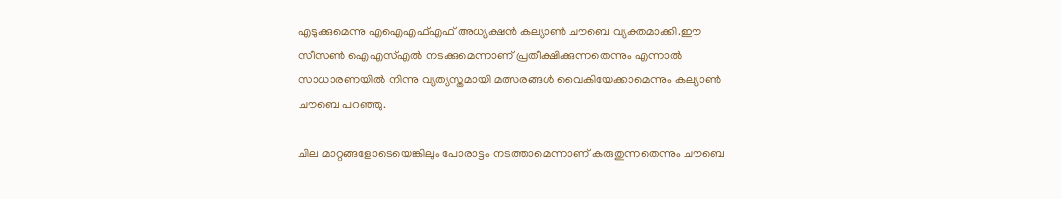എടുക്കുമെന്നു എഐഎഫ്എഫ് അധ്യക്ഷന്‍ കല്യാണ്‍ ചൗബെ വ്യക്തമാക്കി.ഈ സീസണ്‍ ഐഎസ്എല്‍ നടക്കുമെന്നാണ് പ്രതീക്ഷിക്കുന്നതെന്നും എന്നാല്‍ സാധാരണയില്‍ നിന്നു വ്യത്യസ്തമായി മത്സരങ്ങള്‍ വൈകിയേക്കാമെന്നും കല്യാണ്‍ ചൗബെ പറഞ്ഞു.

ചില മാറ്റങ്ങളോടെയെങ്കിലും പോരാട്ടം നടത്താമെന്നാണ് കരുതുന്നതെന്നും ചൗബെ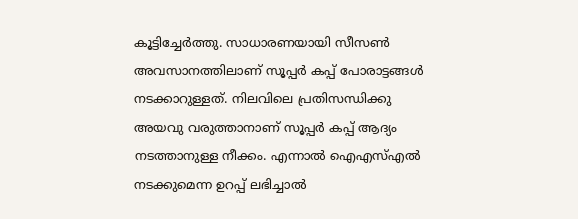കൂട്ടിച്ചേര്‍ത്തു. സാധാരണയായി സീസണ്‍ അവസാനത്തിലാണ് സൂപ്പര്‍ കപ്പ് പോരാട്ടങ്ങള്‍ നടക്കാറുള്ളത്. നിലവിലെ പ്രതിസന്ധിക്കു അയവു വരുത്താനാണ് സൂപ്പര്‍ കപ്പ് ആദ്യം നടത്താനുള്ള നീക്കം. എന്നാൽ ഐഎസ്എല്‍ നടക്കുമെന്ന ഉറപ്പ് ലഭിച്ചാൽ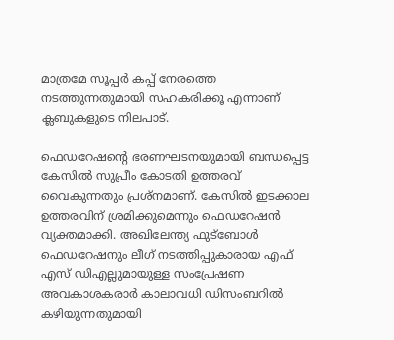മാത്രമേ സൂപ്പർ കപ്പ് നേരത്തെ നടത്തുന്നതുമായി സഹകരിക്കൂ എന്നാണ് ക്ലബുകളുടെ നിലപാട്.

ഫെഡറേഷന്‍റെ ഭരണഘടനയുമായി ബന്ധപ്പെട്ട കേസിൽ സുപ്രീം കോടതി ഉത്തരവ് വൈകുന്നതും പ്രശ്നമാണ്. കേസിൽ ഇടക്കാല ഉത്തരവിന് ശ്രമിക്കുമെന്നും ഫെഡറേഷന്‍ വ്യക്തമാക്കി. അഖിലേന്ത്യ ഫുട്ബോൾ ഫെഡറേഷനും ലീഗ് നടത്തിപ്പുകാരായ എഫ് എസ് ഡിഎല്ലുമായുള്ള സംപ്രേഷണ അവകാശകരാർ കാലാവധി ഡിസംബറിൽ കഴിയുന്നതുമായി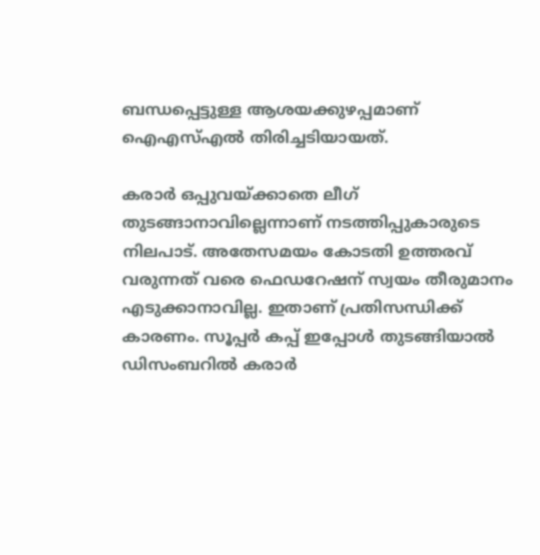ബന്ധപ്പെട്ടുള്ള ആശയക്കുഴപ്പമാണ് ഐഎസ്എൽ തിരിച്ചടിയായത്.

കരാർ ഒപ്പുവയ്ക്കാതെ ലീഗ് തുടങ്ങാനാവില്ലെന്നാണ് നടത്തിപ്പുകാരുടെ നിലപാട്. അതേസമയം കോടതി ഉത്തരവ് വരുന്നത് വരെ ഫെഡറേഷന് സ്വയം തീരുമാനം എടുക്കാനാവില്ല. ഇതാണ് പ്രതിസന്ധിക്ക് കാരണം. സൂപ്പർ കപ്പ് ഇപ്പോൾ തുടങ്ങിയാൽ‌ ഡിസംബറിൽ കരാർ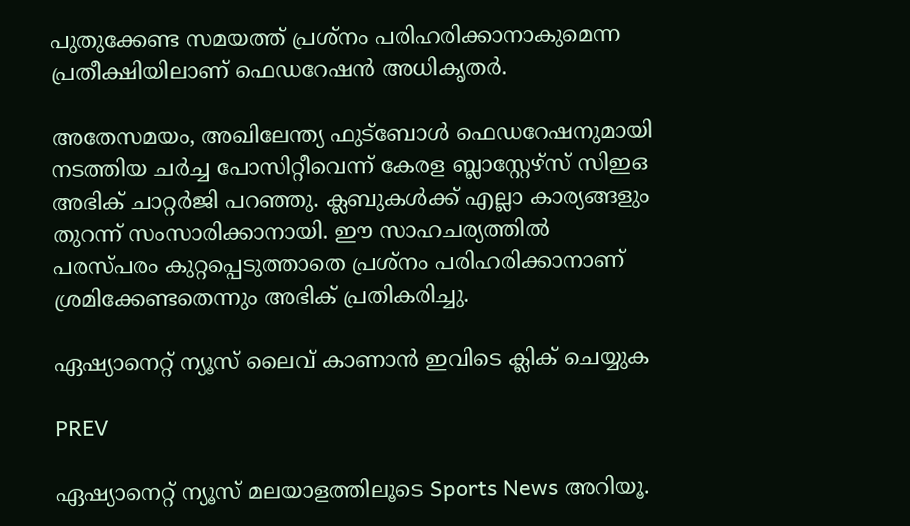പുതുക്കേണ്ട സമയത്ത് പ്രശ്നം പരിഹരിക്കാനാകുമെന്ന പ്രതീക്ഷിയിലാണ് ഫെഡറേഷന്‍ അധികൃതര്‍.

അതേസമയം, അഖിലേന്ത്യ ഫുട്ബോൾ ഫെഡറേഷനുമായി നടത്തിയ ചർച്ച പോസിറ്റീവെന്ന് കേരള ബ്ലാസ്റ്റേഴ്സ് സിഇഒ അഭിക് ചാറ്റർജി പറഞ്ഞു. ക്ലബുകൾക്ക് എല്ലാ കാര്യങ്ങളും തുറന്ന് സംസാരിക്കാനായി. ഈ സാഹചര്യത്തിൽ പരസ്പരം കുറ്റപ്പെടുത്താതെ പ്രശ്നം പരിഹരിക്കാനാണ് ശ്രമിക്കേണ്ടതെന്നും അഭിക് പ്രതികരിച്ചു.

ഏഷ്യാനെറ്റ് ന്യൂസ് ലൈവ് കാണാന്‍ ഇവിടെ ക്ലിക് ചെയ്യുക

PREV

ഏഷ്യാനെറ്റ് ന്യൂസ് മലയാളത്തിലൂടെ Sports News അറിയൂ.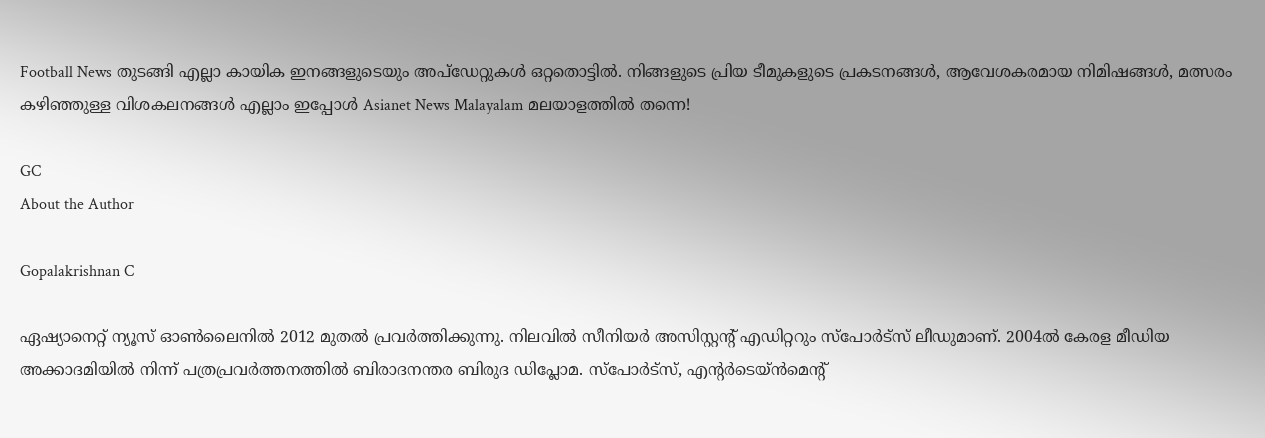Football News തുടങ്ങി എല്ലാ കായിക ഇനങ്ങളുടെയും അപ്‌ഡേറ്റുകൾ ഒറ്റതൊട്ടിൽ. നിങ്ങളുടെ പ്രിയ ടീമുകളുടെ പ്രകടനങ്ങൾ, ആവേശകരമായ നിമിഷങ്ങൾ, മത്സരം കഴിഞ്ഞുള്ള വിശകലനങ്ങൾ എല്ലാം ഇപ്പോൾ Asianet News Malayalam മലയാളത്തിൽ തന്നെ!

GC
About the Author

Gopalakrishnan C

ഏഷ്യാനെറ്റ് ന്യൂസ് ഓണ്‍ലൈനില്‍ 2012 മുതല്‍ പ്രവര്‍ത്തിക്കുന്നു. നിലവില്‍ സീനിയര്‍ അസിസ്റ്റന്‍റ് എഡിറ്ററും സ്പോർട്സ് ലീഡുമാണ്. 2004ൽ കേരള മീഡിയ അക്കാദമിയില്‍ നിന്ന് പത്രപ്രവര്‍ത്തനത്തില്‍ ബിരാദനന്തര ബിരുദ ഡിപ്ലോമ. സ്പോര്‍ട്സ്, എന്‍റര്‍ടെയ്ൻമെന്‍റ്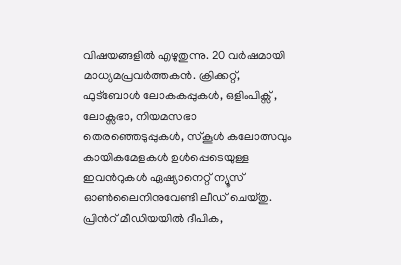വിഷയങ്ങളില്‍ എഴുതുന്നു. 20 വര്‍ഷമായി മാധ്യമപ്രവര്‍ത്തകൻ. ക്രിക്കറ്റ്, ഫുട്ബോള്‍ ലോകകപ്പുകൾ, ഒളിംപിക്സ് , ലോക്സഭാ, നിയമസഭാ തെരഞ്ഞെടുപ്പുകള്‍, സ്കൂള്‍ കലോത്സവും കായികമേളകള്‍ ഉള്‍പ്പെടെയുള്ള ഇവന്‍റുകള്‍ ഏഷ്യാനെറ്റ് ന്യൂസ് ഓണ്‍ലൈനിനുവേണ്ടി ലീഡ് ചെയ്തു. പ്രിന്‍റ് മീഡിയയില്‍ ദീപിക,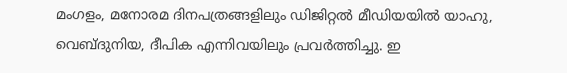മംഗളം, മനോരമ ദിനപത്രങ്ങളിലും ഡിജിറ്റൽ മീഡിയയില്‍ യാഹു, വെബ്ദുനിയ, ദീപിക എന്നിവയിലും പ്രവര്‍ത്തിച്ചു. ഇ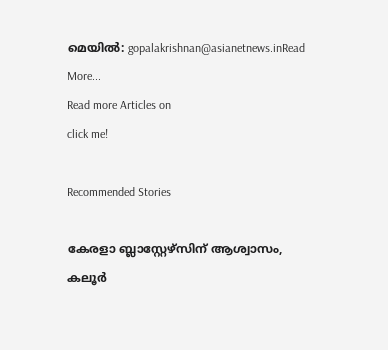മെയില്‍: gopalakrishnan@asianetnews.inRead More...
Read more Articles on
click me!

Recommended Stories

കേരളാ ബ്ലാസ്റ്റേഴ്സിന് ആശ്വാസം, കലൂർ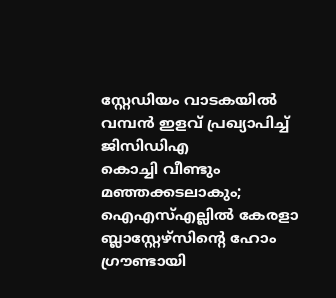സ്റ്റേഡിയം വാടകയിൽ വമ്പന്‍ ഇളവ് പ്രഖ്യാപിച്ച് ജിസിഡിഎ
കൊച്ചി വീണ്ടും മഞ്ഞക്കടലാകും; ഐഎസ്എല്ലില്‍ കേരളാ ബ്ലാസ്റ്റേഴ്‌സിന്‍റെ ഹോം ഗ്രൗണ്ടായി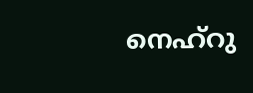നെഹ്‌റു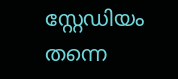സ്റ്റേഡിയം തന്നെ